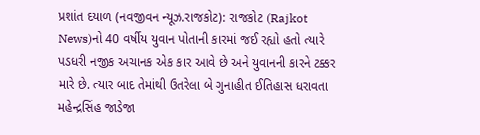પ્રશાંત દયાળ (નવજીવન ન્યૂઝ.રાજકોટ): રાજકોટ (Rajkot News)નો 40 વર્ષીય યુવાન પોતાની કારમાં જઈ રહ્યો હતો ત્યારે પડધરી નજીક અચાનક એક કાર આવે છે અને યુવાનની કારને ટક્કર મારે છે. ત્યાર બાદ તેમાંથી ઉતરેલા બે ગુનાહીત ઈતિહાસ ધરાવતા મહેન્દ્રસિંહ જાડેજા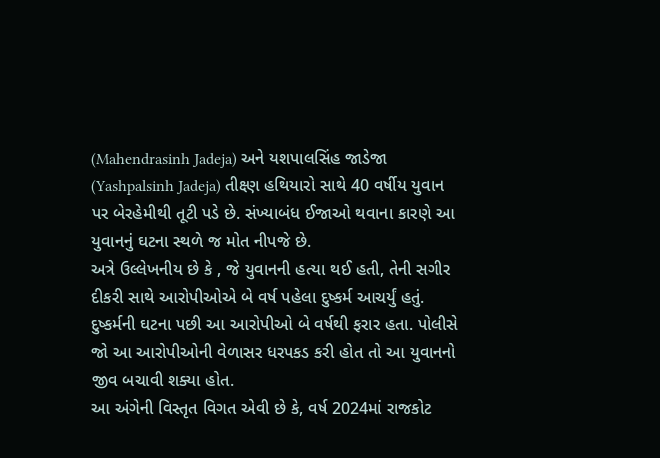(Mahendrasinh Jadeja) અને યશપાલસિંહ જાડેજા (Yashpalsinh Jadeja) તીક્ષ્ણ હથિયારો સાથે 40 વર્ષીય યુવાન પર બેરહેમીથી તૂટી પડે છે. સંખ્યાબંધ ઈજાઓ થવાના કારણે આ યુવાનનું ઘટના સ્થળે જ મોત નીપજે છે.
અત્રે ઉલ્લેખનીય છે કે , જે યુવાનની હત્યા થઈ હતી, તેની સગીર દીકરી સાથે આરોપીઓએ બે વર્ષ પહેલા દુષ્કર્મ આચર્યું હતું. દુષ્કર્મની ઘટના પછી આ આરોપીઓ બે વર્ષથી ફરાર હતા. પોલીસે જો આ આરોપીઓની વેળાસર ધરપકડ કરી હોત તો આ યુવાનનો જીવ બચાવી શક્યા હોત.
આ અંગેની વિસ્તૃત વિગત એવી છે કે, વર્ષ 2024માં રાજકોટ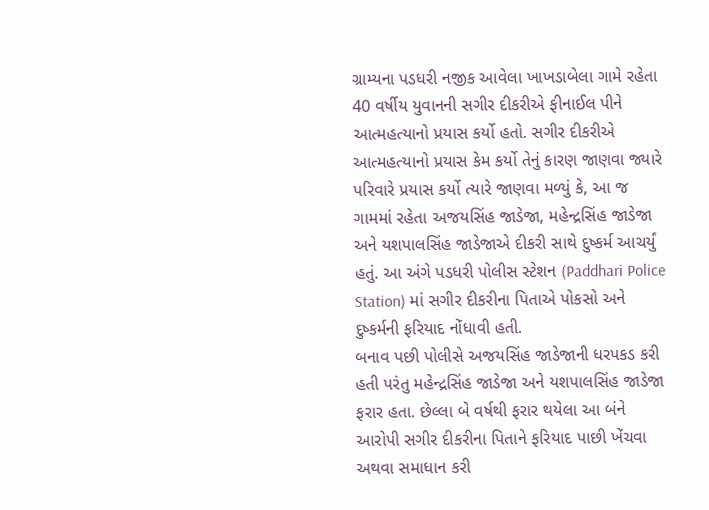ગ્રામ્યના પડધરી નજીક આવેલા ખાખડાબેલા ગામે રહેતા 40 વર્ષીય યુવાનની સગીર દીકરીએ ફીનાઈલ પીને આત્મહત્યાનો પ્રયાસ કર્યો હતો. સગીર દીકરીએ આત્મહત્યાનો પ્રયાસ કેમ કર્યો તેનું કારણ જાણવા જ્યારે પરિવારે પ્રયાસ કર્યો ત્યારે જાણવા મળ્યું કે, આ જ ગામમાં રહેતા અજયસિંહ જાડેજા, મહેન્દ્રસિંહ જાડેજા અને યશપાલસિંહ જાડેજાએ દીકરી સાથે દુષ્કર્મ આચર્યું હતું. આ અંગે પડધરી પોલીસ સ્ટેશન (Paddhari Police Station) માં સગીર દીકરીના પિતાએ પોકસો અને દુષ્કર્મની ફરિયાદ નોંધાવી હતી.
બનાવ પછી પોલીસે અજયસિંહ જાડેજાની ધરપકડ કરી હતી પરંતુ મહેન્દ્રસિંહ જાડેજા અને યશપાલસિંહ જાડેજા ફરાર હતા. છેલ્લા બે વર્ષથી ફરાર થયેલા આ બંને આરોપી સગીર દીકરીના પિતાને ફરિયાદ પાછી ખેંચવા અથવા સમાધાન કરી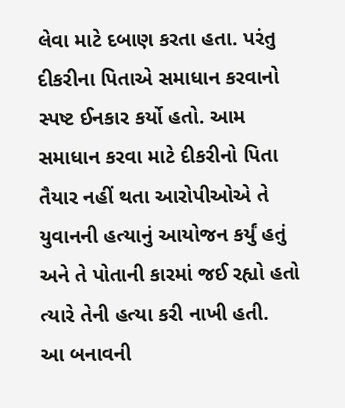લેવા માટે દબાણ કરતા હતા. પરંતુ દીકરીના પિતાએ સમાધાન કરવાનો સ્પષ્ટ ઈનકાર કર્યો હતો. આમ સમાધાન કરવા માટે દીકરીનો પિતા તૈયાર નહીં થતા આરોપીઓએ તે યુવાનની હત્યાનું આયોજન કર્યું હતું અને તે પોતાની કારમાં જઈ રહ્યો હતો ત્યારે તેની હત્યા કરી નાખી હતી.
આ બનાવની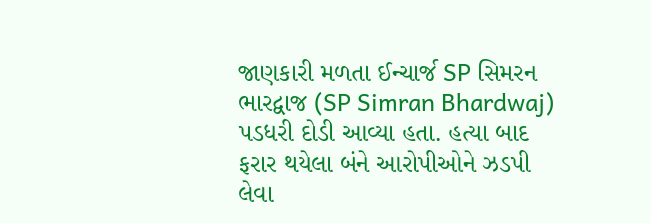જાણકારી મળતા ઈન્ચાર્જ SP સિમરન ભારદ્વાજ (SP Simran Bhardwaj) પડધરી દોડી આવ્યા હતા. હત્યા બાદ ફરાર થયેલા બંને આરોપીઓને ઝડપી લેવા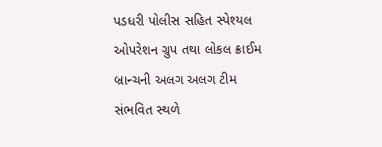પડધરી પોલીસ સહિત સ્પેશ્યલ ઓપરેશન ગ્રુપ તથા લોકલ ક્રાઈમ બ્રાન્ચની અલગ અલગ ટીમ સંભવિત સ્થળે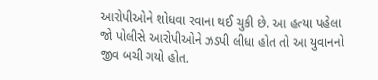આરોપીઓને શોધવા રવાના થઈ ચુકી છે. આ હત્યા પહેલા જો પોલીસે આરોપીઓને ઝડપી લીધા હોત તો આ યુવાનનો જીવ બચી ગયો હોત.